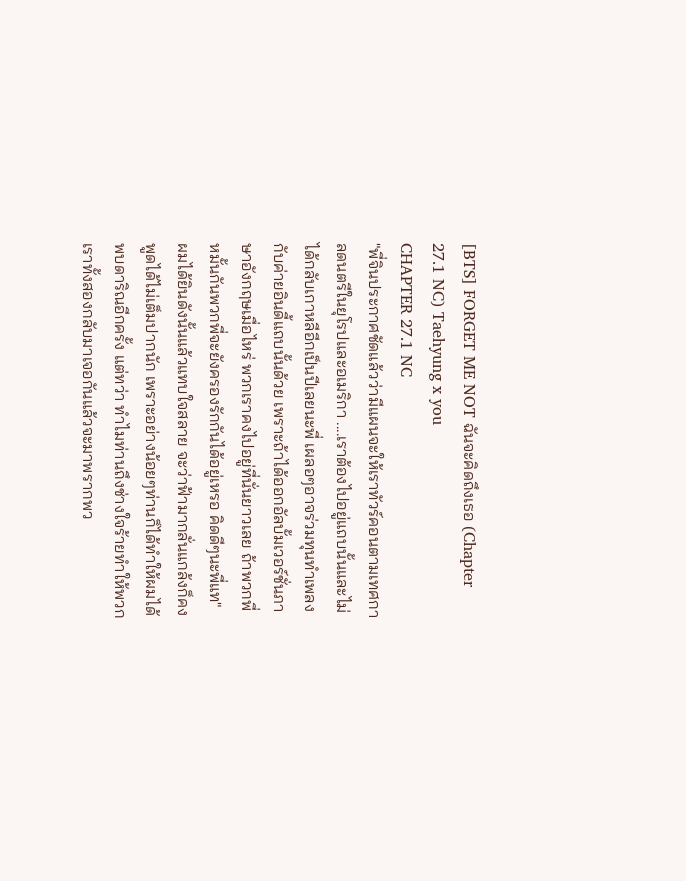[BTS] FORGET ME NOT ฉันจะคิดถึงเธอ (Chapter 27.1 NC) Taehyung x you
CHAPTER 27.1 NC
"พี่จินประกาศชัดแล้วว่ามีแผนจะให้เราทัวร์คอนตามเทศกาลดนตรีในยุโรปและอเมริกา ....เราต้องไปอยู่แถบนั้นและไม่ได้กลับเกาหลีอีกเป็นปีเลยนะพี่ เผลอๆอาจร่วมทุนทำเพลงกับค่ายอินดี้แถบนั้นด้วย เพราะถ้าได้ออกอัลบั้มเวอร์ชั่นภาษาอังกฤษเมื่อไหร่ พวกเราคงไปอยู่ที่นั่นยาวเลย ถ้าพวกพี่หมั้นกันพวกพี่จะยังครองรักกันได้อยู่เหรอ คิดดีๆนะพี่แท"
ผมได้ยินดังนั้นแล้วแทบใจสลาย จะว่าฟ้ามากลั่นแกล้งก็คงพูดได้ไม่เต็มปากนัก เพราะอย่างน้อยๆท่านก็ได้ทำให้ผมได้พบดาริณอีกครั้ง แต่ทว่า ทำไมท่านถึงช่างใจร้ายทำให้พวกเราทั้งสองกลับมาเจอกันแล้วจะมาพรากพว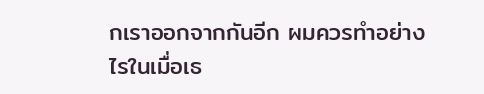กเราออกจากกันอีก ผมควรทำอย่างไรในเมื่อเธ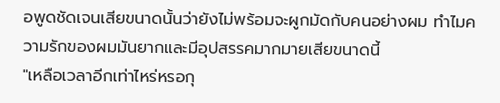อพูดชัดเจนเสียขนาดนั้นว่ายังไม่พร้อมจะผูกมัดกับคนอย่างผม ทำไมความรักของผมมันยากและมีอุปสรรคมากมายเสียขนาดนี้
"เหลือเวลาอีกเท่าไหร่หรอกุ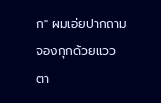ก" ผมเอ่ยปากถามจองกุกด้วยแววตา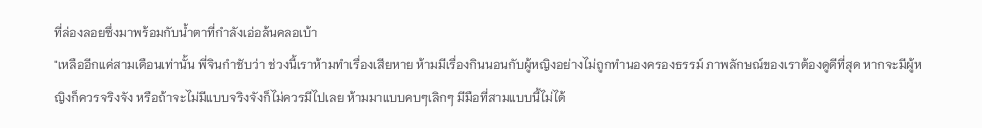ที่ล่องลอยซึ่งมาพร้อมกับน้ำตาที่กำลังเอ่อล้นคลอเบ้า
"เหลืออีกแค่สามเดือนเท่านั้น พี่จินกำชับว่า ช่วงนี้เราห้ามทำเรื่องเสียหาย ห้ามมีเรื่องกินนอนกับผู้หญิงอย่างไม่ถูกทำนองครองธรรม์ ภาพลักษณ์ของเราต้องดูดีที่สุด หากจะมีผู้หญิงก็ควรจริงจัง หรือถ้าจะไม่มีแบบจริงจังก็ไม่ควรมีไปเลย ห้ามมาแบบคบๆเลิกๆ มีมือที่สามแบบนี้ไม่ได้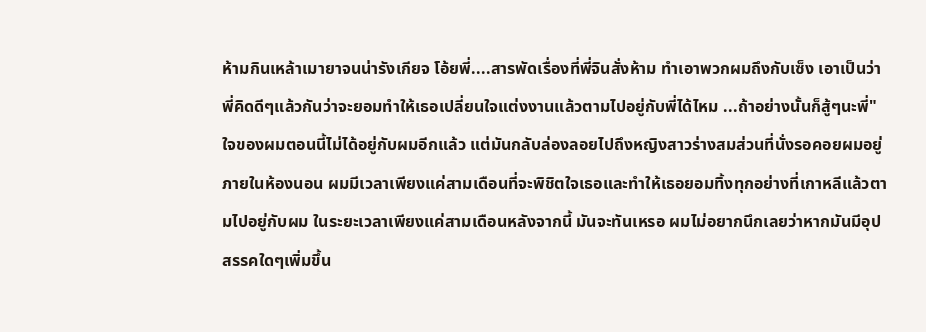ห้ามกินเหล้าเมายาจนน่ารังเกียจ โอ้ยพี่....สารพัดเรื่องที่พี่จินสั่งห้าม ทำเอาพวกผมถึงกับเซ็ง เอาเป็นว่า พี่คิดดีๆแล้วกันว่าจะยอมทำให้เธอเปลี่ยนใจแต่งงานแล้วตามไปอยู่กับพี่ได้ไหม ...ถ้าอย่างนั้นก็สู้ๆนะพี่"
ใจของผมตอนนี้ไม่ได้อยู่กับผมอีกแล้ว แต่มันกลับล่องลอยไปถึงหญิงสาวร่างสมส่วนที่นั่งรอคอยผมอยู่ภายในห้องนอน ผมมีเวลาเพียงแค่สามเดือนที่จะพิชิตใจเธอและทำให้เธอยอมทิ้งทุกอย่างที่เกาหลีแล้วตามไปอยู่กับผม ในระยะเวลาเพียงแค่สามเดือนหลังจากนี้ มันจะทันเหรอ ผมไม่อยากนึกเลยว่าหากมันมีอุปสรรคใดๆเพิ่มขึ้น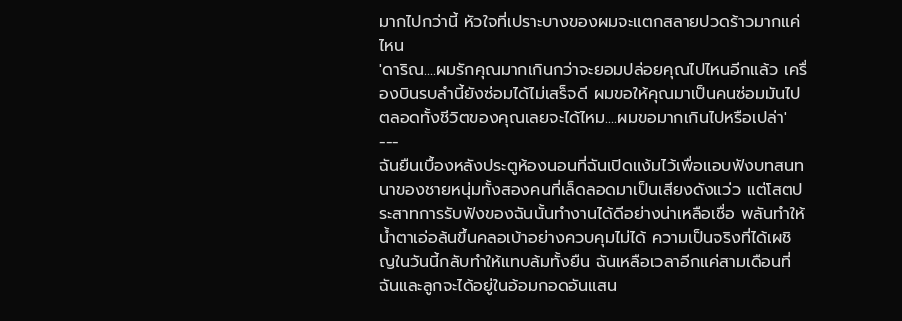มากไปกว่านี้ หัวใจที่เปราะบางของผมจะแตกสลายปวดร้าวมากแค่ไหน
'ดาริณ....ผมรักคุณมากเกินกว่าจะยอมปล่อยคุณไปไหนอีกแล้ว เครื่องบินรบลำนี้ยังซ่อมได้ไม่เสร็จดี ผมขอให้คุณมาเป็นคนซ่อมมันไปตลอดทั้งชีวิตของคุณเลยจะได้ไหม....ผมขอมากเกินไปหรือเปล่า'
---
ฉันยืนเบื้องหลังประตูห้องนอนที่ฉันเปิดแง้มไว้เพื่อแอบฟังบทสนทนาของชายหนุ่มทั้งสองคนที่เล็ดลอดมาเป็นเสียงดังแว่ว แต่โสตประสาทการรับฟังของฉันนั้นทำงานได้ดีอย่างน่าเหลือเชื่อ พลันทำให้น้ำตาเอ่อล้นขึ้นคลอเบ้าอย่างควบคุมไม่ได้ ความเป็นจริงที่ได้เผชิญในวันนี้กลับทำให้แทบล้มทั้งยืน ฉันเหลือเวลาอีกแค่สามเดือนที่ฉันและลูกจะได้อยู่ในอ้อมกอดอันแสน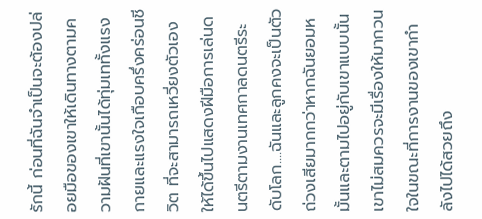รักนี้ ก่อนที่ฉันจำเป็นจะต้องปล่อยมือของเขาให้เดินทางตามความฝันที่เขานั้นได้ทุ่มเททั้งแรงกายและแรงใจเกือบครึ่งคร่อนชีวิต ที่จะสามารถเหวี่ยงตัวเองให้ได้ขึ้นไปแสดงฝีมือการเล่นดนตรีตามงานเทศกาลดนตรีระดับโลก....ฉันและลูกคงจะเป็นตัวถ่วงเสียมากกว่าหากฉันยอมหมั้นและตามไปอยู่กับเขาแบบนั้น
เขาไม่สมควรจะมีเรื่องให้มากวนใจในขณะที่การงานของเขากำลังไปได้สวยถึง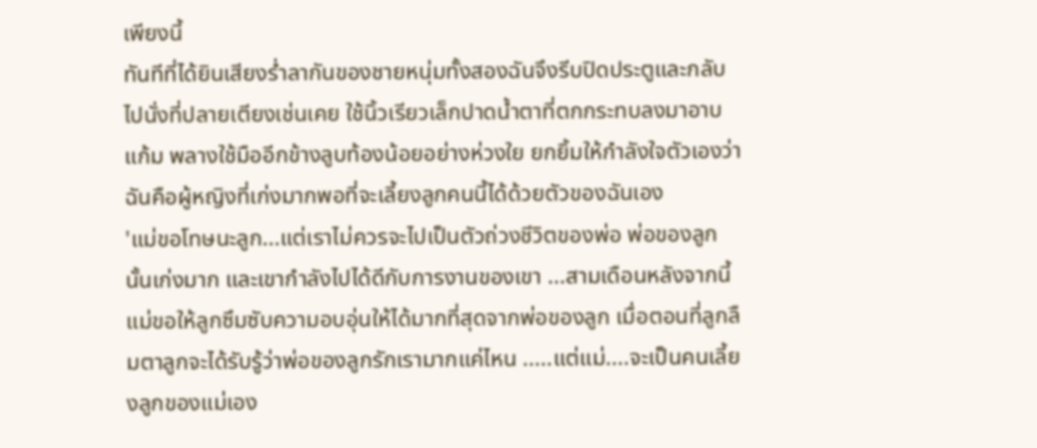เพียงนี้
ทันทีที่ได้ยินเสียงร่ำลากันของชายหนุ่มทั้งสองฉันจึงรีบปิดประตูและกลับไปนั่งที่ปลายเตียงเช่นเคย ใช้นิ้วเรียวเล็กปาดน้ำตาที่ตกกระทบลงมาอาบแก้ม พลางใช้มืออีกข้างลูบท้องน้อยอย่างห่วงใย ยกยิ้มให้กำลังใจตัวเองว่าฉันคือผู้หญิงที่เก่งมากพอที่จะเลี้ยงลูกคนนี้ได้ด้วยตัวของฉันเอง
'แม่ขอโทษนะลูก...แต่เราไม่ควรจะไปเป็นตัวถ่วงชีวิตของพ่อ พ่อของลูกนั้นเก่งมาก และเขากำลังไปได้ดีกับการงานของเขา ...สามเดือนหลังจากนี้แม่ขอให้ลูกซึมซับความอบอุ่นให้ได้มากที่สุดจากพ่อของลูก เมื่อตอนที่ลูกลืมตาลูกจะได้รับรู้ว่าพ่อของลูกรักเรามากแค่ไหน .....แต่แม่....จะเป็นคนเลี้ยงลูกของแม่เอง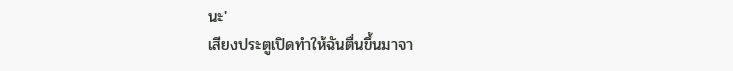นะ'
เสียงประตูเปิดทำให้ฉันตื่นขึ้นมาจา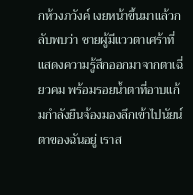กห้วงภวังค์ เงยหน้าขึ้นมาแล้วกลับพบว่า ชายผู้มีแววตาเศร้าที่แสดงความรู้สึกออกมาจากตาเฉี่ยวคม พร้อมรอยน้ำตาที่อาบแก้มกำลังยืนจ้องมองลึกเข้าไปนัยน์ตาของฉันอยู่ เราส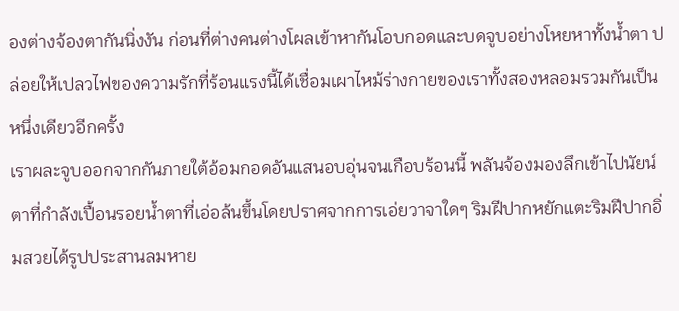องต่างจ้องตากันนิ่งงัน ก่อนที่ต่างคนต่างโผลเข้าหากันโอบกอดและบดจูบอย่างโหยหาทั้งน้ำตา ปล่อยให้เปลวไฟของความรักที่ร้อนแรงนี้ได้เชื่อมเผาไหม้ร่างกายของเราทั้งสองหลอมรวมกันเป็นหนึ่งเดียวอีกครั้ง
เราผละจูบออกจากกันภายใต้อ้อมกอดอันแสนอบอุ่นจนเกือบร้อนนี้ พลันจ้องมองลึกเข้าไปนัยน์ตาที่กำลังเปื้อนรอยน้ำตาที่เอ่อล้นขึ้นโดยปราศจากการเอ่ยวาจาใดๆ ริมฝีปากหยักแตะริมฝีปากอิ่มสวยได้รูปประสานลมหาย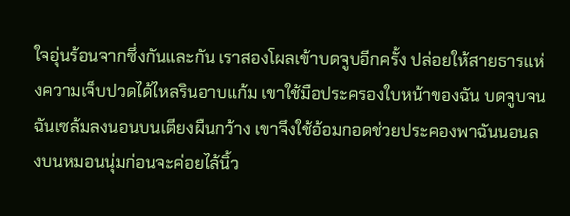ใจอุ่นร้อนจากซึ่งกันและกัน เราสองโผลเข้าบดจูบอีกครั้ง ปล่อยให้สายธารแห่งความเจ็บปวดได้ไหลรินอาบแก้ม เขาใช้มือประครองใบหน้าของฉัน บดจูบจนฉันเซล้มลงนอนบนเตียงผืนกว้าง เขาจึงใช้อ้อมกอดช่วยประคองพาฉันนอนลงบนหมอนนุ่มก่อนจะค่อยไล้นิ้ว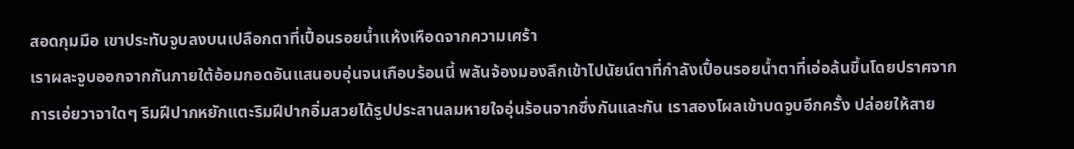สอดกุมมือ เขาประทับจูบลงบนเปลือกตาที่เปื้อนรอยน้ำแห้งเหือดจากความเศร้า
เราผละจูบออกจากกันภายใต้อ้อมกอดอันแสนอบอุ่นจนเกือบร้อนนี้ พลันจ้องมองลึกเข้าไปนัยน์ตาที่กำลังเปื้อนรอยน้ำตาที่เอ่อล้นขึ้นโดยปราศจากการเอ่ยวาจาใดๆ ริมฝีปากหยักแตะริมฝีปากอิ่มสวยได้รูปประสานลมหายใจอุ่นร้อนจากซึ่งกันและกัน เราสองโผลเข้าบดจูบอีกครั้ง ปล่อยให้สาย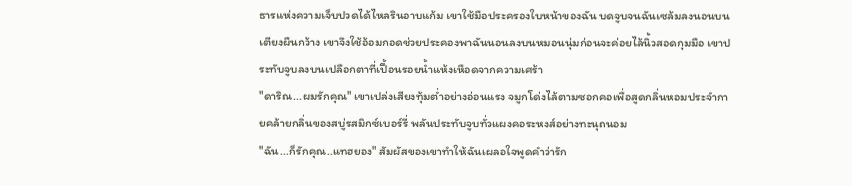ธารแห่งความเจ็บปวดได้ไหลรินอาบแก้ม เขาใช้มือประครองใบหน้าของฉัน บดจูบจนฉันเซล้มลงนอนบนเตียงผืนกว้าง เขาจึงใช้อ้อมกอดช่วยประคองพาฉันนอนลงบนหมอนนุ่มก่อนจะค่อยไล้นิ้วสอดกุมมือ เขาประทับจูบลงบนเปลือกตาที่เปื้อนรอยน้ำแห้งเหือดจากความเศร้า
"ดาริณ...ผมรักคุณ" เขาเปล่งเสียงทุ้มต่ำอย่างอ่อนแรง จมูกโด่งไล้ตามซอกคอเพื่อสูดกลิ่นหอมประจำกายคล้ายกลิ่นของสบู่รสมิกซ์เบอร์รี่ พลันประทับจูบทั่วแผงคอระหงส์อย่างทะนุถนอม
"ฉัน...ก็รักคุณ..แทฮยอง" สัมผัสของเขาทำให้ฉันเผลอใจพูดคำว่ารัก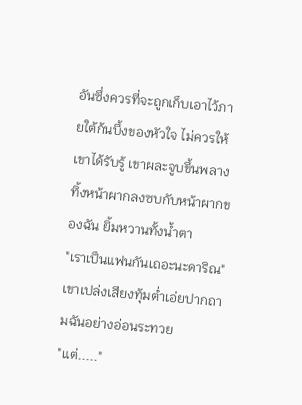อันซึ่งควรที่จะถูกเก็บเอาไว้ภายใต้ก้นบึ้งของหัวใจ ไม่ควรให้เขาได้รับรู้ เขาผละจูบขึ้นพลางทิ้งหน้าผากลงซบกับหน้าผากของฉัน ยิ้มหวานทั้งน้ำตา
"เราเป็นแฟนกันเถอะนะดาริณ" เขาเปล่งเสียงทุ้มต่ำเอ่ยปากถามฉันอย่างอ่อนระทวย
"แต่....."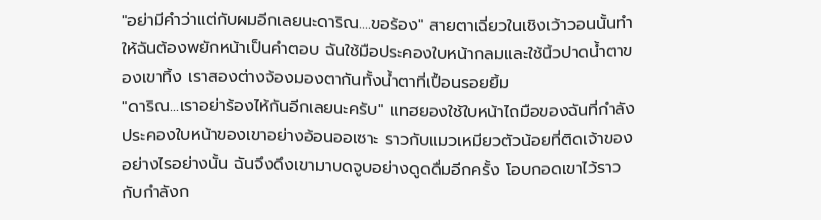"อย่ามีคำว่าแต่กับผมอีกเลยนะดาริณ....ขอร้อง" สายตาเฉี่ยวในเชิงเว้าวอนนั้นทำให้ฉันต้องพยักหน้าเป็นคำตอบ ฉันใช้มือประคองใบหน้ากลมและใช้นิ้วปาดน้ำตาของเขาทิ้ง เราสองต่างจ้องมองตากันทั้งน้ำตาที่เปื้อนรอยยิ้ม
"ดาริณ...เราอย่าร้องไห้กันอีกเลยนะครับ" แทฮยองใช้ใบหน้าไถมือของฉันที่กำลังประคองใบหน้าของเขาอย่างอ้อนออเซาะ ราวกับแมวเหมียวตัวน้อยที่ติดเจ้าของอย่างไรอย่างนั้น ฉันจึงดึงเขามาบดจูบอย่างดูดดื่มอีกครั้ง โอบกอดเขาไว้ราวกับกำลังก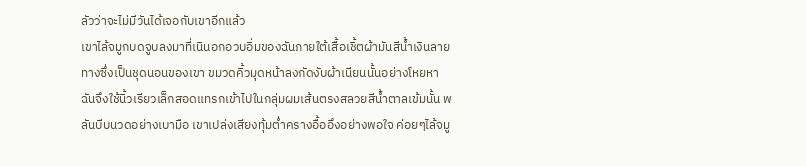ลัวว่าจะไม่มีวันได้เจอกับเขาอีกแล้ว
เขาไล้จมูกบดจูบลงมาที่เนินอกอวบอิ่มของฉันภายใต้เสื้อเชิ้ตผ้ามันสีน้ำเงินลายทางซึ่งเป็นชุดนอนของเขา ขมวดคิ้วมุดหน้าลงกัดงับผ้าเนียนนั้นอย่างโหยหา ฉันจึงใช้นิ้วเรียวเล็กสอดแทรกเข้าไปในกลุ่มผมเส้นตรงสลวยสีน้ำตาลเข้มนั้น พลันบีบนวดอย่างเบามือ เขาเปล่งเสียงทุ้มต่ำครางอื้ออึงอย่างพอใจ ค่อยๆไล้จมู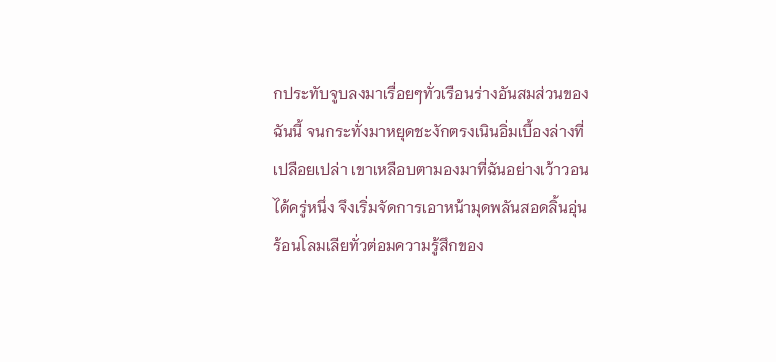กประทับจูบลงมาเรื่อยๆทั่วเรือนร่างอันสมส่วนของฉันนี้ จนกระทั่งมาหยุดชะงักตรงเนินอิ่มเบื้องล่างที่เปลือยเปล่า เขาเหลือบตามองมาที่ฉันอย่างเว้าวอนได้ครู่หนึ่ง จึงเริ่มจัดการเอาหน้ามุดพลันสอดลิ้นอุ่นร้อนโลมเลียทั่วต่อมความรู้สึกของ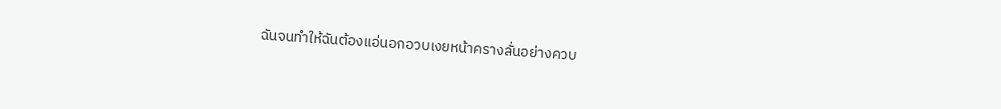ฉันจนทำให้ฉันต้องแอ่นอกอวบเงยหน้าครางลั่นอย่างควบ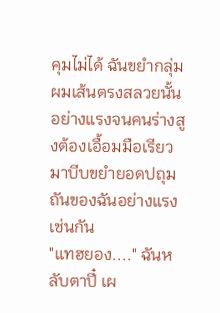คุมไม่ได้ ฉันขยำกลุ่มผมเส้นตรงสลวยนั้นอย่างแรงจนคนร่างสูงต้องเอื้อมมือเรียวมาบีบขยำยอดปถุมถันของฉันอย่างแรงเช่นกัน
"แทฮยอง...." ฉันหลับตาปี๋ เผ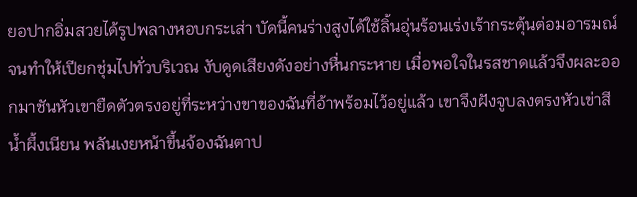ยอปากอิ่มสวยได้รูปพลางหอบกระเส่า บัดนี้คนร่างสูงได้ใช้ลิ้นอุ่นร้อนเร่งเร้ากระตุ้นต่อมอารมณ์จนทำให้เปียกชุ่มไปทั่วบริเวณ งับดูดเสียงดังอย่างหื่นกระหาย เมื่อพอใจในรสชาดแล้วจึงผละออกมาชันหัวเขายืดตัวตรงอยู่ที่ระหว่างขาของฉันที่อ้าพร้อมไว้อยู่แล้ว เขาจึงฝังจูบลงตรงหัวเข่าสีน้ำผึ้งเนียน พลันเงยหน้าขึ้นจ้องฉันตาป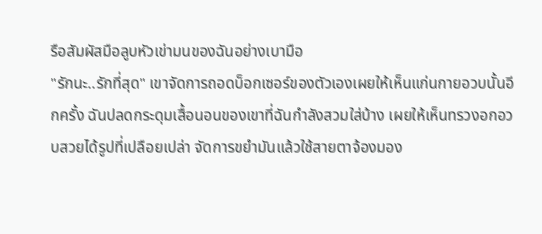รือสัมผัสมือลูบหัวเข่ามนของฉันอย่างเบามือ
"รักนะ..รักที่สุด" เขาจัดการถอดบ็อกเซอร์ของตัวเองเผยให้เห็นแก่นกายอวบนั้นอีกครั้ง ฉันปลดกระดุมเสื้อนอนของเขาที่ฉันกำลังสวมใส่บ้าง เผยให้เห็นทรวงอกอวบสวยได้รูปที่เปลือยเปล่า จัดการขยำมันแล้วใช้สายตาจ้องมอง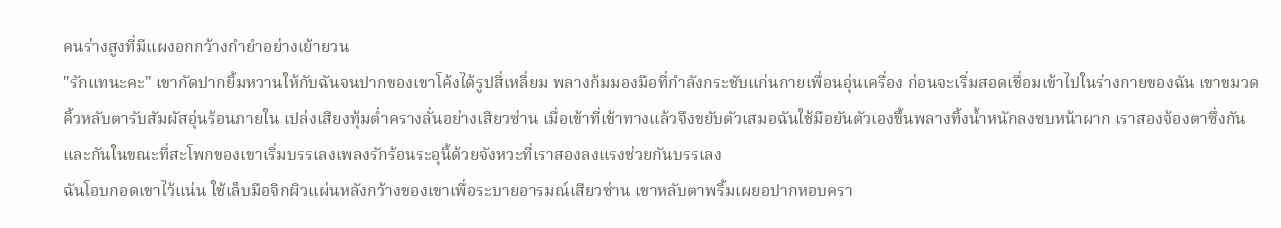คนร่างสูงที่มีแผงอกกว้างกำยำอย่างเย้ายวน
"รักแทนะคะ" เขากัดปากยิ้มหวานให้กับฉันจนปากของเขาโค้งได้รูปสี่เหลี่ยม พลางก้มมองมือที่กำลังกระชับแก่นกายเพื่อนอุ่นเครื่อง ก่อนจะเริ่มสอดเชื่อมเข้าไปในร่างกายของฉัน เขาขมวดคิ้วหลับตารับสัมผัสอุ่นร้อนภายใน เปล่งเสียงทุ้มต่ำครางลั่นอย่างเสียวซ่าน เมื่อเข้าที่เข้าทางแล้วจึงขยับตัวเสมอฉันใช้มือยันตัวเองขึ้นพลางทิ้งน้ำหนักลงซบหน้าผาก เราสองจ้องตาซึ่งกันและกันในขณะที่สะโพกของเขาเริ่มบรรเลงเพลงรักร้อนระอุนี้ด้วยจังหวะที่เราสองลงแรงช่วยกันบรรเลง
ฉันโอบกอดเขาไว้แน่น ใช้เล็บมือจิกผิวแผ่นหลังกว้างของเขาเพื่อระบายอารมณ์เสียวซ่าน เขาหลับตาพริ้มเผยอปากหอบครา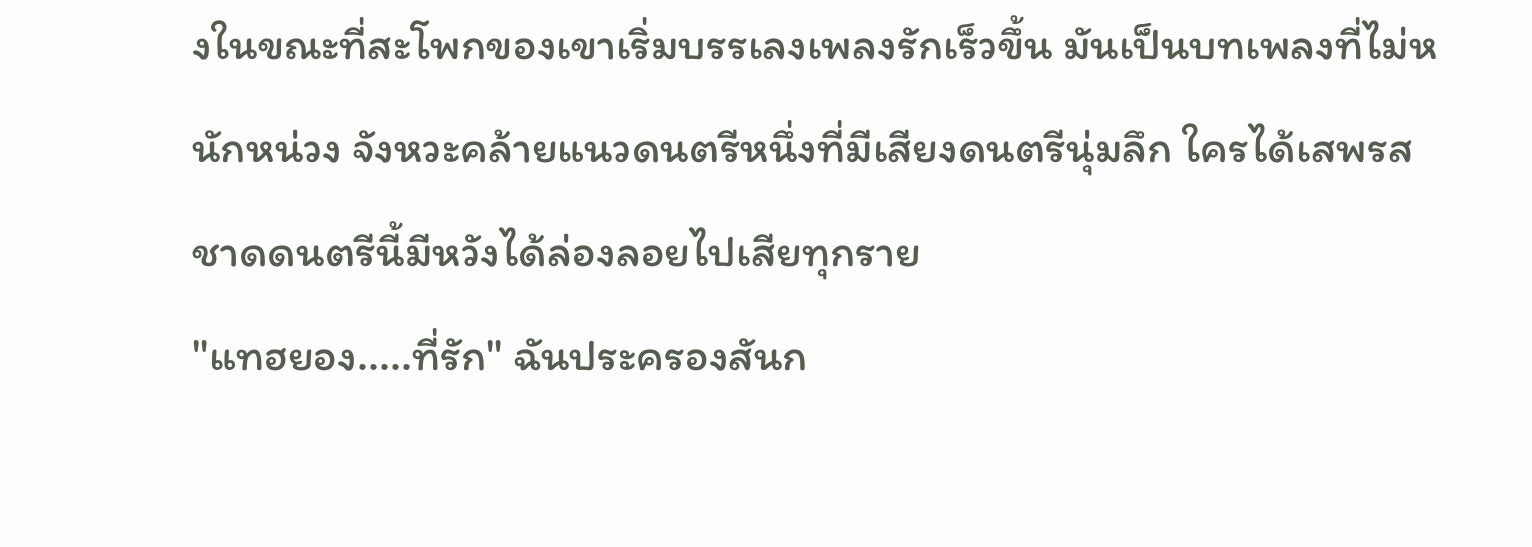งในขณะที่สะโพกของเขาเริ่มบรรเลงเพลงรักเร็วขึ้น มันเป็นบทเพลงที่ไม่หนักหน่วง จังหวะคล้ายแนวดนตรีหนึ่งที่มีเสียงดนตรีนุ่มลึก ใครได้เสพรสชาดดนตรีนี้มีหวังได้ล่องลอยไปเสียทุกราย
"แทฮยอง.....ที่รัก" ฉันประครองสันก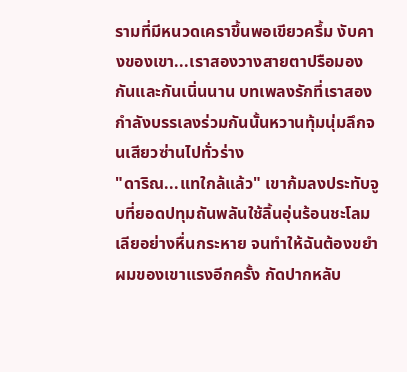รามที่มีหนวดเคราขึ้นพอเขียวครึ้ม งับคางของเขา...เราสองวางสายตาปรือมองกันและกันเนิ่นนาน บทเพลงรักที่เราสองกำลังบรรเลงร่วมกันนั้นหวานทุ้มนุ่มลึกจนเสียวซ่านไปทั่วร่าง
"ดาริณ...แทใกล้แล้ว" เขาก้มลงประทับจูบที่ยอดปทุมถันพลันใช้ลิ้นอุ่นร้อนชะโลมเลียอย่างหื่นกระหาย จนทำให้ฉันต้องขยำผมของเขาแรงอีกครั้ง กัดปากหลับ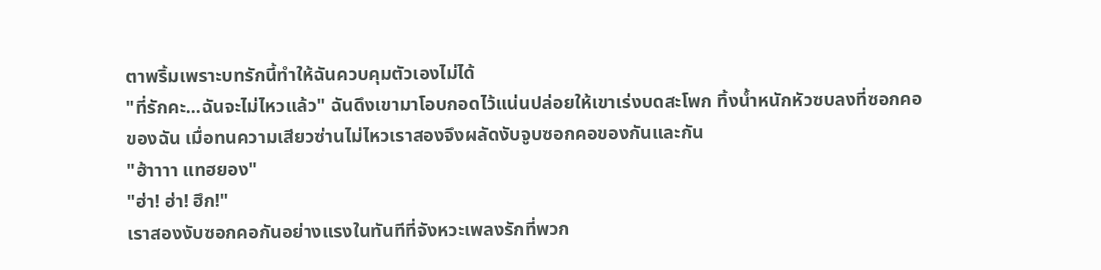ตาพริ้มเพราะบทรักนี้ทำให้ฉันควบคุมตัวเองไม่ได้
"ที่รักคะ...ฉันจะไม่ไหวแล้ว" ฉันดึงเขามาโอบกอดไว้แน่นปล่อยให้เขาเร่งบดสะโพก ทิ้งน้ำหนักหัวซบลงที่ซอกคอของฉัน เมื่อทนความเสียวซ่านไม่ไหวเราสองจึงผลัดงับจูบซอกคอของกันและกัน
"ฮ้าาาา แทฮยอง"
"ฮ่า! ฮ่า! ฮึก!"
เราสองงับซอกคอกันอย่างแรงในทันทีที่จังหวะเพลงรักที่พวก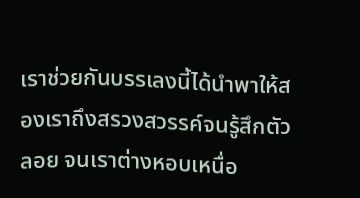เราช่วยกันบรรเลงนี้ได้นำพาให้สองเราถึงสรวงสวรรค์จนรู้สึกตัวลอย จนเราต่างหอบเหนื่อ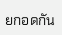ยกอดกัน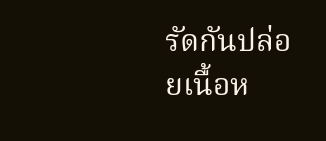รัดกันปล่อยเนื้อห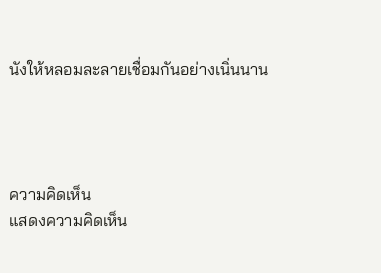นังให้หลอมละลายเชื่อมกันอย่างเนิ่นนาน




ความคิดเห็น
แสดงความคิดเห็น